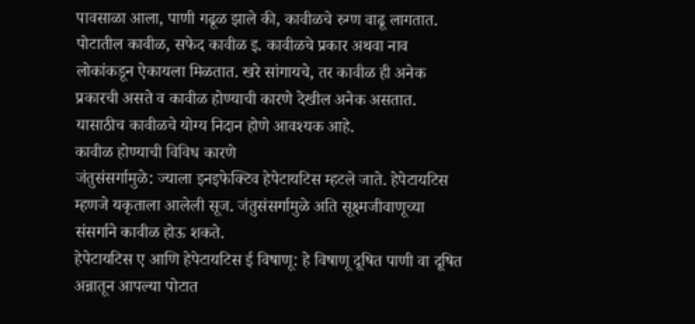पावसाळा आला, पाणी गढूळ झाले की, कावीळचे रुग्ण वाढू लागतात. पोटातील कावीळ, सफेद कावीळ इ. कावीळचे प्रकार अथवा नाव लोकांकडून ऐकायला मिळतात. खरे सांगायचे, तर कावीळ ही अनेक प्रकारची असते व कावीळ होण्याची कारणे देखील अनेक असतात. यासाठीच कावीळचे योग्य निदान होणे आवश्यक आहे.
कावीळ होण्याची विविध कारणे
जंतुसंसर्गामुळे: ज्याला इनइफेक्टिव हेपेटायटिस म्हटले जाते. हेपेटायटिस म्हणजे यकृताला आलेली सूज. जंतुसंसर्गामुळे अति सूक्ष्मजीवाणूच्या संसर्गाने कावीळ होऊ शकते.
हेपेटायटिस ए आणि हेपेटायटिस ई विषाणू: हे विषाणू दूषित पाणी वा दूषित अन्नातून आपल्या पोटात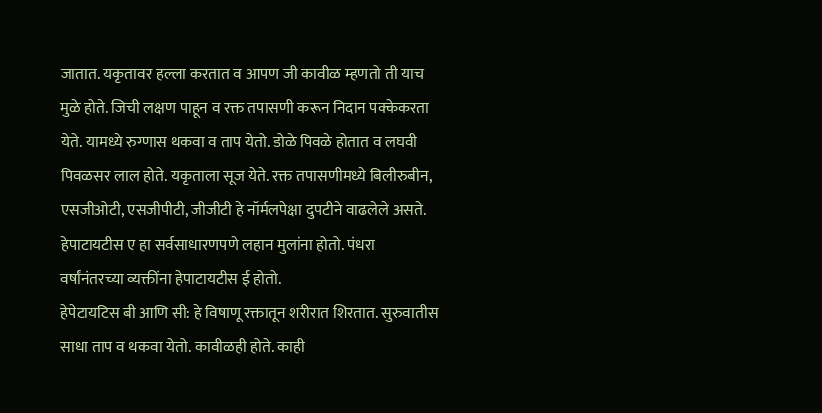जातात. यकृतावर हल्ला करतात व आपण जी कावीळ म्हणतो ती याच मुळे होते. जिची लक्षण पाहून व रक्त तपासणी करून निदान पक्केकरता येते. यामध्ये रुग्णास थकवा व ताप येतो. डोळे पिवळे होतात व लघवी पिवळसर लाल होते. यकृताला सूज येते. रक्त तपासणीमध्ये बिलीरुबीन, एसजीओटी, एसजीपीटी, जीजीटी हे नॉर्मलपेक्षा दुपटीने वाढलेले असते. हेपाटायटीस ए हा सर्वसाधारणपणे लहान मुलांना होतो. पंधरा वर्षांनंतरच्या व्यक्तींना हेपाटायटीस ई होतो.
हेपेटायटिस बी आणि सी: हे विषाणू रक्तातून शरीरात शिरतात. सुरुवातीस साधा ताप व थकवा येतो. कावीळही होते. काही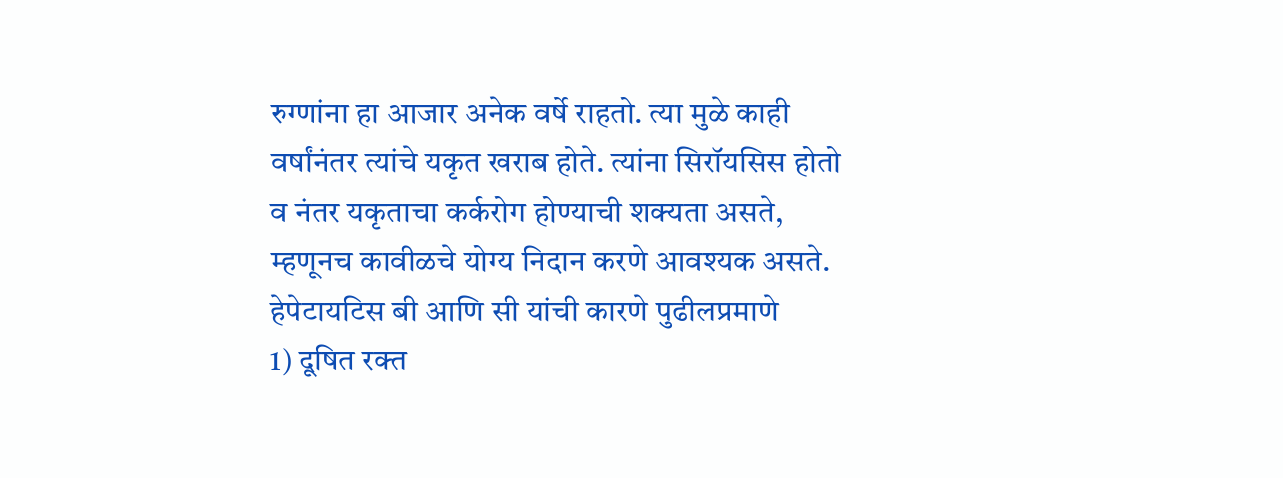रुग्णांना हा आजार अनेक वर्षे राहतो. त्या मुळे काही वर्षांनंतर त्यांचे यकृत खराब होते. त्यांना सिरॉयसिस होतो व नंतर यकृताचा कर्करोग होण्याची शक्यता असते, म्हणूनच कावीळचे योग्य निदान करणे आवश्यक असते.
हेपेटायटिस बी आणि सी यांची कारणे पुढीलप्रमाणे
1) दूषित रक्त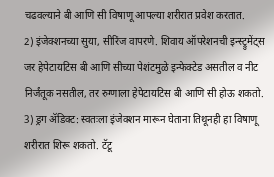चढवल्याने बी आणि सी विषाणू आपल्या शरीरात प्रवेश करतात.
2) इंजेक्शनच्या सुया, सीरिंज वापरणे. शिवाय ऑपरेशनची इन्स्ट्रुमेंट्स जर हेपेटायटिस बी आणि सीच्या पेशंटमुळे इन्फेक्टेड असतील व नीट निर्जंतूक नसतील, तर रुग्णाला हेपेटायटिस बी आणि सी होऊ शकतो.
3) ड्रग ॲडिक्ट: स्वतःला इंजेक्शन मारून घेताना तिथूनही हा विषाणू शरीरात शिरू शकतो. टॅटू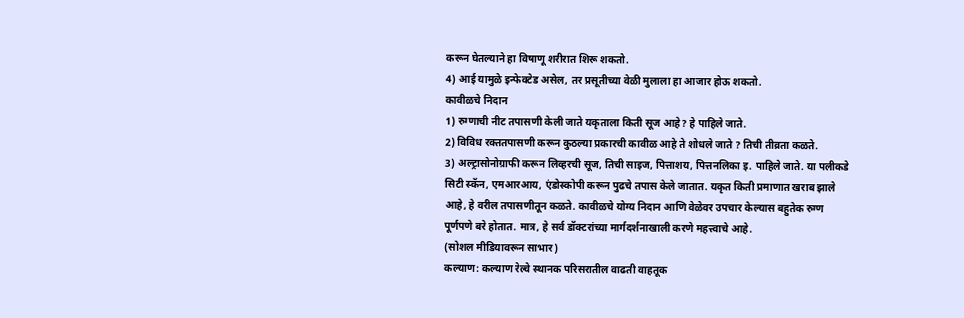करून घेतल्याने हा विषाणू शरीरात शिरू शकतो.
4) आई यामुळे इन्फेक्टेड असेल, तर प्रसूतीच्या वेळी मुलाला हा आजार होऊ शकतो.
कावीळचे निदान
1) रुग्णाची नीट तपासणी केली जाते यकृताला किती सूज आहे? हे पाहिले जाते.
2) विविध रक्ततपासणी करून कुठल्या प्रकारची कावीळ आहे ते शोधले जाते ? तिची तीव्रता कळते.
3) अल्ट्रासोनोग्राफी करून लिव्हरची सूज, तिची साइज, पित्ताशय, पित्तनलिका इ. पाहिले जाते. या पलीकडे सिटी स्कॅन, एमआरआय, एंडोस्कोपी करून पुढचे तपास केले जातात. यकृत किती प्रमाणात खराब झाले आहे, हे वरील तपासणीतून कळते. कावीळचे योग्य निदान आणि वेळेवर उपचार केल्यास बहुतेक रुग्ण पूर्णपणे बरे होतात. मात्र, हे सर्व डॉक्टरांच्या मार्गदर्शनाखाली करणे महत्त्वाचे आहे.
(सोशल मीडियावरून साभार)
कल्याण: कल्याण रेल्वे स्थानक परिसरातील वाढती वाहतूक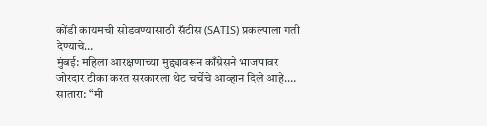कोंडी कायमची सोडवण्यासाठी सॅटीस (SATIS) प्रकल्पाला गती देण्याचे…
मुंबई: महिला आरक्षणाच्या मुद्द्यावरून काँग्रेसने भाजपावर जोरदार टीका करत सरकारला थेट चर्चेचे आव्हान दिले आहे.…
सातारा: “मी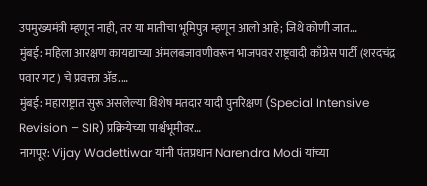उपमुख्यमंत्री म्हणून नाही, तर या मातीचा भूमिपुत्र म्हणून आलो आहे; जिथे कोणी जात…
मुंबई: महिला आरक्षण कायद्याच्या अंमलबजावणीवरून भाजपवर राष्ट्रवादी काँग्रेस पार्टी (शरदचंद्र पवार गट) चे प्रवक्ता ॲड.…
मुंबई: महाराष्ट्रात सुरू असलेल्या विशेष मतदार यादी पुनरिक्षण (Special Intensive Revision – SIR) प्रक्रियेच्या पार्श्वभूमीवर…
नागपूर: Vijay Wadettiwar यांनी पंतप्रधान Narendra Modi यांच्या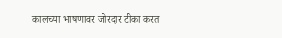कालच्या भाषणावर जोरदार टीका करत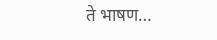ते भाषण…